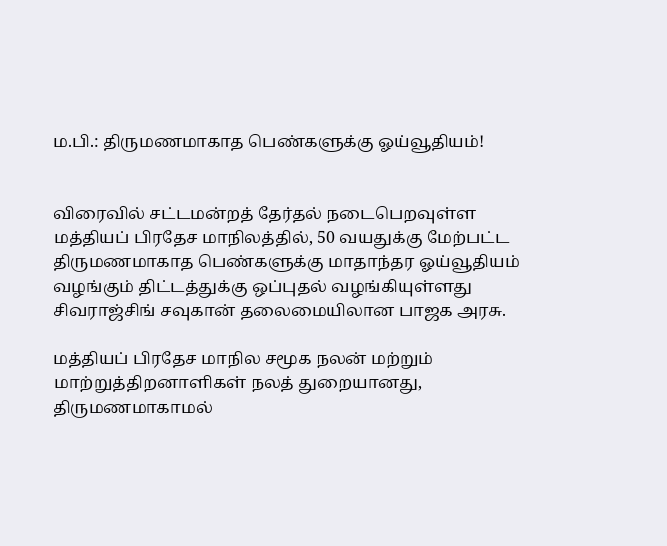ம.பி.: திருமணமாகாத பெண்களுக்கு ஓய்வூதியம்!


விரைவில் சட்டமன்றத் தேர்தல் நடைபெறவுள்ள மத்தியப் பிரதேச மாநிலத்தில், 50 வயதுக்கு மேற்பட்ட திருமணமாகாத பெண்களுக்கு மாதாந்தர ஓய்வூதியம் வழங்கும் திட்டத்துக்கு ஒப்புதல் வழங்கியுள்ளது சிவராஜ்சிங் சவுகான் தலைமையிலான பாஜக அரசு.

மத்தியப் பிரதேச மாநில சமூக நலன் மற்றும் மாற்றுத்திறனாளிகள் நலத் துறையானது, திருமணமாகாமல்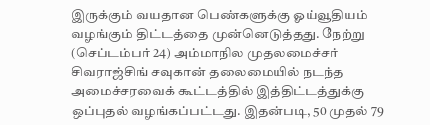இருக்கும் வயதான பெண்களுக்கு ஓய்வூதியம் வழங்கும் திட்டத்தை முன்னெடுத்தது. நேற்று (செப்டம்பர் 24) அம்மாநில முதலமைச்சர் சிவராஜ்சிங் சவுகான் தலைமையில் நடந்த அமைச்சரவைக் கூட்டத்தில் இத்திட்டத்துக்கு ஒப்புதல் வழங்கப்பட்டது. இதன்படி, 50 முதல் 79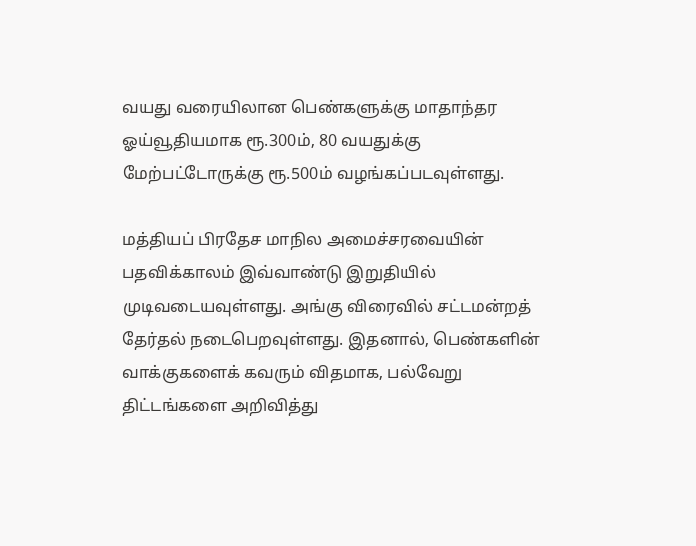வயது வரையிலான பெண்களுக்கு மாதாந்தர ஓய்வூதியமாக ரூ.300ம், 80 வயதுக்கு மேற்பட்டோருக்கு ரூ.500ம் வழங்கப்படவுள்ளது.

மத்தியப் பிரதேச மாநில அமைச்சரவையின் பதவிக்காலம் இவ்வாண்டு இறுதியில் முடிவடையவுள்ளது. அங்கு விரைவில் சட்டமன்றத் தேர்தல் நடைபெறவுள்ளது. இதனால், பெண்களின் வாக்குகளைக் கவரும் விதமாக, பல்வேறு திட்டங்களை அறிவித்து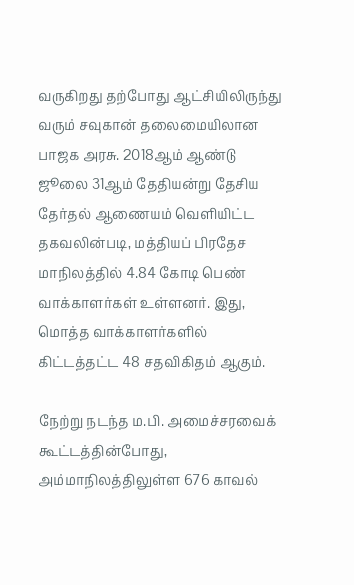வருகிறது தற்போது ஆட்சியிலிருந்து வரும் சவுகான் தலைமையிலான பாஜக அரசு. 2018ஆம் ஆண்டு ஜூலை 31ஆம் தேதியன்று தேசிய தேர்தல் ஆணையம் வெளியிட்ட தகவலின்படி, மத்தியப் பிரதேச மாநிலத்தில் 4.84 கோடி பெண் வாக்காளர்கள் உள்ளனர். இது, மொத்த வாக்காளர்களில் கிட்டத்தட்ட 48 சதவிகிதம் ஆகும்.

நேற்று நடந்த ம.பி. அமைச்சரவைக் கூட்டத்தின்போது, அம்மாநிலத்திலுள்ள 676 காவல்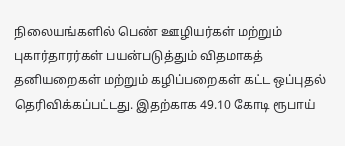நிலையங்களில் பெண் ஊழியர்கள் மற்றும் புகார்தாரர்கள் பயன்படுத்தும் விதமாகத் தனியறைகள் மற்றும் கழிப்பறைகள் கட்ட ஒப்புதல் தெரிவிக்கப்பட்டது. இதற்காக 49.10 கோடி ரூபாய்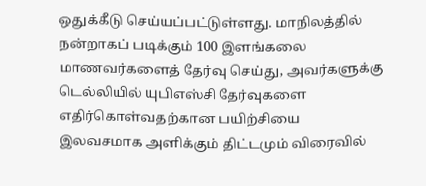ஒதுக்கீடு செய்யப்பட்டுள்ளது. மாநிலத்தில் நன்றாகப் படிக்கும் 100 இளங்கலை மாணவர்களைத் தேர்வு செய்து, அவர்களுக்கு டெல்லியில் யுபிஎஸ்சி தேர்வுகளை எதிர்கொள்வதற்கான பயிற்சியை இலவசமாக அளிக்கும் திட்டமும் விரைவில்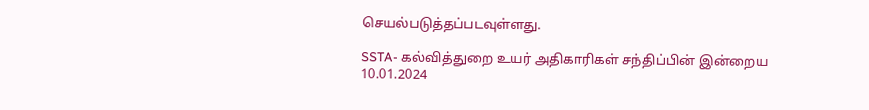செயல்படுத்தப்படவுள்ளது.

SSTA- கல்வித்துறை உயர் அதிகாரிகள் சந்திப்பின் இன்றைய 10.01.2024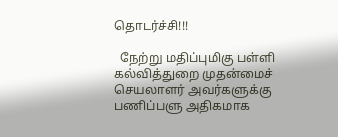தொடர்ச்சி!!!

  நேற்று மதிப்புமிகு பள்ளி கல்வித்துறை முதன்மைச் செயலாளர் அவர்களுக்கு பணிப்பளு அதிகமாக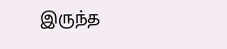இருந்த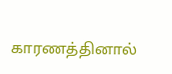காரணத்தினால்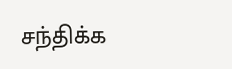சந்திக்க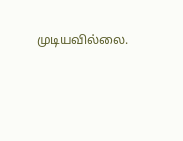முடியவில்லை.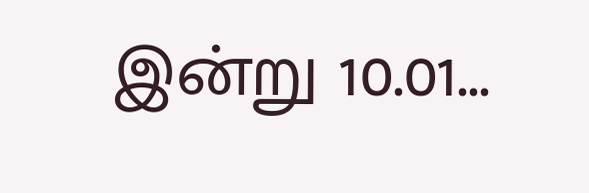இன்று 10.01...